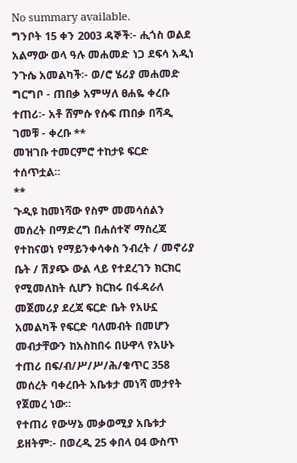No summary available.
ግንቦት 15 ቀን 2003 ዳኞች፡- ሒጎስ ወልደ አልማው ወላ ዓሉ መሐመድ ነጋ ደፍሳ አዲነ ንጉሴ አመልካች፡- ወ/ሮ ሄሪያ መሐመድ ግርግቦ - ጠበቃ አምሣለ ፀሐዬ ቀረቡ ተጠሪ፡- አቶ ሸምሱ የሱፍ ጠበቃ በሻዲ ገመቹ - ቀረቡ **
መዝገቡ ተመርምሮ ተከታዩ ፍርድ ተሰጥቷል።
**
ጉዲዩ ከመነሻው የስም መመሳሰልን መሰረት በማድረግ በሐሰተኛ ማስረጃ የተከናወነ የማይንቀሳቀስ ንብረት / መኖሪያ ቤት / ሽያጭ ውል ላይ የተደረገን ክርክር የሚመለከት ሲሆን ክርክሩ በፋዳራለ መጀመሪያ ደረጃ ፍርድ ቤት የአሁኗ አመልካች የፍርድ ባለመብት በመሆን መብታቸውን ከአስከበሩ በሁዋላ የአሁኑ ተጠሪ በፍ/ብ/ሥ/ሥ/ሕ/ቁጥር 358 መሰረት ባቀረቡት አቤቱታ መነሻ መታየት የጀመረ ነው።
የተጠሪ የውሣኔ መቃወሚያ አቤቱታ ይዘትም፡- በወረዲ 25 ቀበላ ዐ4 ውስጥ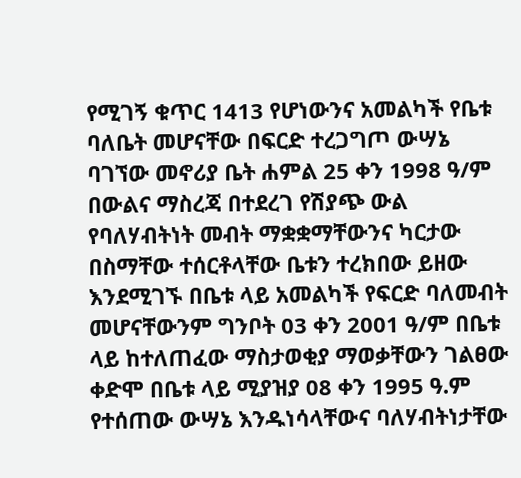የሚገኝ ቁጥር 1413 የሆነውንና አመልካች የቤቱ ባለቤት መሆናቸው በፍርድ ተረጋግጦ ውሣኔ ባገኘው መኖሪያ ቤት ሐምል 25 ቀን 1998 ዓ/ም በውልና ማስረጃ በተደረገ የሽያጭ ውል የባለሃብትነት መብት ማቋቋማቸውንና ካርታው በስማቸው ተሰርቶላቸው ቤቱን ተረክበው ይዘው እንደሚገኙ በቤቱ ላይ አመልካች የፍርድ ባለመብት መሆናቸውንም ግንቦት 03 ቀን 2001 ዓ/ም በቤቱ ላይ ከተለጠፈው ማስታወቂያ ማወቃቸውን ገልፀው ቀድሞ በቤቱ ላይ ሚያዝያ 08 ቀን 1995 ዓ.ም የተሰጠው ውሣኔ እንዱነሳላቸውና ባለሃብትነታቸው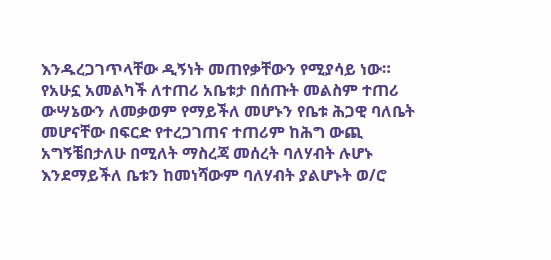እንዱረጋገጥላቸው ዲኝነት መጠየቃቸውን የሚያሳይ ነው። የአሁኗ አመልካች ለተጠሪ አቤቱታ በሰጡት መልስም ተጠሪ ውሣኔውን ለመቃወም የማይችለ መሆኑን የቤቱ ሕጋዊ ባለቤት መሆናቸው በፍርድ የተረጋገጠና ተጠሪም ከሕግ ውጪ አግኝቼበታለሁ በሚለት ማስረጃ መሰረት ባለሃብት ሉሆኑ እንደማይችለ ቤቱን ከመነሻውም ባለሃብት ያልሆኑት ወ/ሮ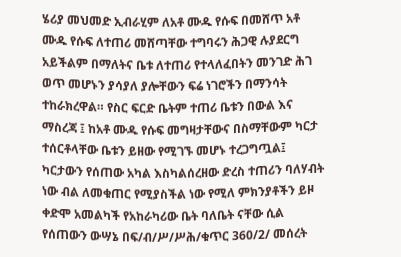ሄሪያ መህመድ ኢብራሂም ለአቶ ሙዱ የሱፍ በመሸጥ አቶ ሙዱ የሱፍ ለተጠሪ መሸጣቸው ተግባሩን ሕጋዊ ሉያደርግ አይችልም በማለትና ቤቱ ለተጠሪ የተላለፈበትን መንገድ ሕገ ወጥ መሆኑን ያሳያለ ያሎቸውን ፍሬ ነገሮችን በማንሳት ተከራክረዋል። የስር ፍርድ ቤትም ተጠሪ ቤቱን በውል እና ማስረጃ ፤ ከአቶ ሙዱ የሱፍ መግዛታቸውና በስማቸውም ካርታ ተሰርቶላቸው ቤቱን ይዘው የሚገኙ መሆኑ ተረጋግጧል፤ ካርታውን የሰጠው አካል እስካልሰረዘው ድረስ ተጠሪን ባለሃብት ነው ብል ለመቁጠር የሚያስችል ነው የሚለ ምክንያቶችን ይዞ ቀድሞ አመልካች የአከራካሪው ቤት ባለቤት ናቸው ሲል የሰጠውን ውሣኔ በፍ/ብ/ሥ/ሥሕ/ቁጥር 360/2/ መሰረት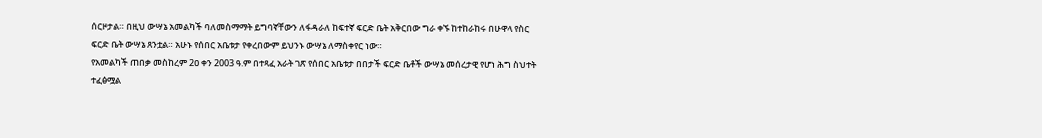ሰርዞታል። በዚህ ውሣኔ አመልካች ባለመስማማት ይግባኛቸውን ለፋዳራለ ከፍተኛ ፍርድ ቤት አቅርበው ግራ ቀኙ ከተከራከሩ በሁዋላ የስር ፍርድ ቤት ውሣኔ ጸንቷል። አሁኑ የሰበር አቤቱታ የቀረበውም ይህንኑ ውሣኔ ለማስቀየር ነው።
የአመልካች ጠበቃ መስከረም 2ዐ ቀን 2003 ዓ.ም በተጻፈ አራት ገጽ የሰበር አቤቱታ በበታች ፍርድ ቤቶች ውሣኔ መሰረታዊ የሆነ ሕግ ስህተት ተፈፅሟል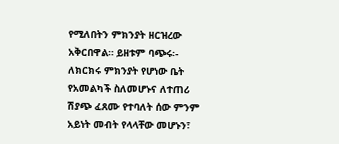የሚለበትን ምክንያት ዘርዝረው አቅርበዋል። ይዘቱም ባጭሩ፡- ለክርክሩ ምክንያት የሆነው ቤት የአመልካች ስለመሆኑና ለተጠሪ ሽያጭ ፈጸሙ የተባለት ሰው ምንም አይነት መብት የላላቸው መሆኑን፣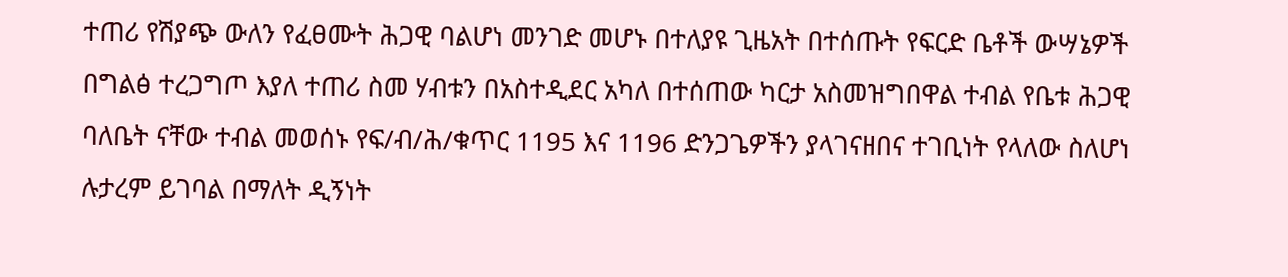ተጠሪ የሽያጭ ውለን የፈፀሙት ሕጋዊ ባልሆነ መንገድ መሆኑ በተለያዩ ጊዜአት በተሰጡት የፍርድ ቤቶች ውሣኔዎች በግልፅ ተረጋግጦ እያለ ተጠሪ ስመ ሃብቱን በአስተዲደር አካለ በተሰጠው ካርታ አስመዝግበዋል ተብል የቤቱ ሕጋዊ ባለቤት ናቸው ተብል መወሰኑ የፍ/ብ/ሕ/ቁጥር 1195 እና 1196 ድንጋጌዎችን ያላገናዘበና ተገቢነት የላለው ስለሆነ ሉታረም ይገባል በማለት ዲኝነት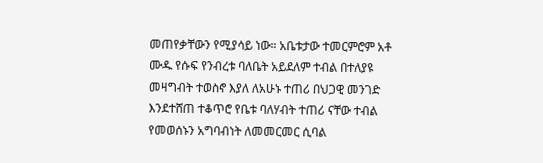መጠየቃቸውን የሚያሳይ ነው። አቤቱታው ተመርምሮም አቶ ሙዱ የሱፍ የንብረቱ ባለቤት አይደለም ተብል በተለያዩ መዛግብት ተወስኖ እያለ ለአሁኑ ተጠሪ በህጋዊ መንገድ እንደተሸጠ ተቆጥሮ የቤቱ ባለሃብት ተጠሪ ናቸው ተብል የመወሰኑን አግባብነት ለመመርመር ሲባል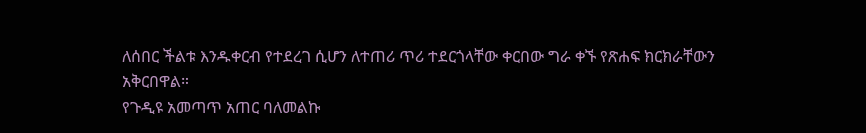ለሰበር ችልቱ እንዱቀርብ የተደረገ ሲሆን ለተጠሪ ጥሪ ተደርጎላቸው ቀርበው ግራ ቀኙ የጽሐፍ ክርክራቸውን አቅርበዋል።
የጉዲዩ አመጣጥ አጠር ባለመልኩ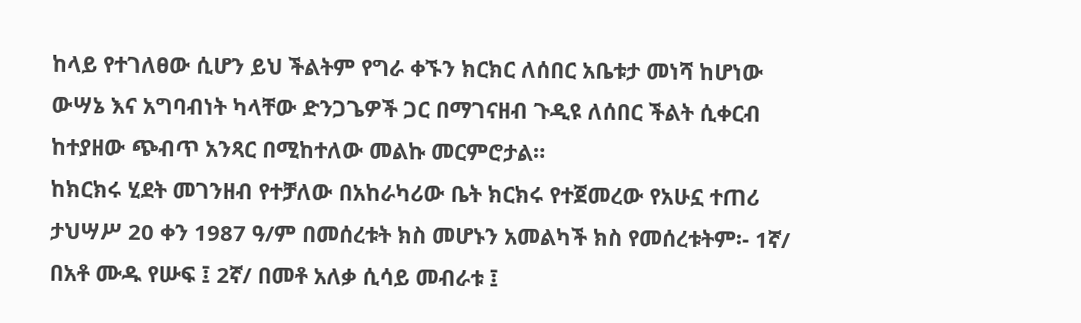ከላይ የተገለፀው ሲሆን ይህ ችልትም የግራ ቀኙን ክርክር ለሰበር አቤቱታ መነሻ ከሆነው ውሣኔ እና አግባብነት ካላቸው ድንጋጌዎች ጋር በማገናዘብ ጉዲዩ ለሰበር ችልት ሲቀርብ ከተያዘው ጭብጥ አንጻር በሚከተለው መልኩ መርምሮታል።
ከክርክሩ ሂደት መገንዘብ የተቻለው በአከራካሪው ቤት ክርክሩ የተጀመረው የአሁኗ ተጠሪ ታህሣሥ 20 ቀን 1987 ዓ/ም በመሰረቱት ክስ መሆኑን አመልካች ክስ የመሰረቱትም፡- 1ኛ/ በአቶ ሙዱ የሡፍ ፤ 2ኛ/ በመቶ አለቃ ሲሳይ መብራቱ ፤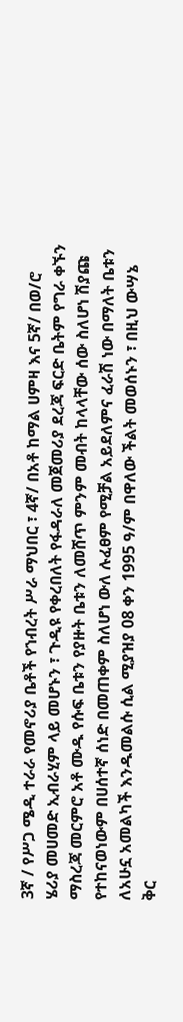3ኛ / የሥጋ ሜዲ ተራራ የመኖሪያ ቤቶች የኀብረት ሥራ ማህበር ፣ 4ኛ/ በአቶ ከማል ሀምዛ እና 5ኛ/ በወ/ሮ ሄሪያ መሀመድ ኢብራሂም ላይ መሆኑን ፣ ጉዲዩ የቀረበለት የፋዳራለ መጀመሪያ ደረጃ ፍርድ ቤትም የግራ ቀኙን ማስረጃ መርምሮ አቶ ሙዱ የሱፍ ቤቱን የያዙት ቤቱን ለመሸጥ ምንም መብት ከላላቸው ሰው ስለሆነ ሽያጩ የተከናወነውም በሀሰተኛ ሰነድ በመጠቀም ስለሆነ ውለ ሉፈፀም የሚቻል አይደለምና ፈራሽ ነው በማለት ቤቱን ለአሁኗ አመልካች እንዱመልሱ ሲል ሚያዝያ 08 ቀን 1995 ዓ/ም በዋለው ችልት መወሰኑን ፣ በዚህ ውሣኔ ቅር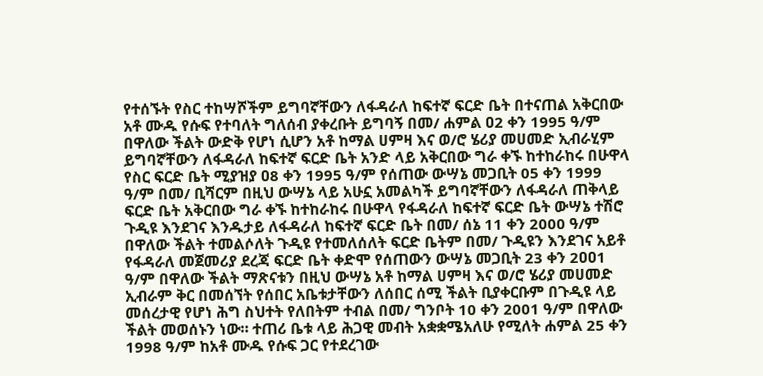የተሰኙት የስር ተከሣሾችም ይግባኛቸውን ለፋዳራለ ከፍተኛ ፍርድ ቤት በተናጠል አቅርበው አቶ ሙዱ የሱፍ የተባለት ግለሰብ ያቀረቡት ይግባኝ በመ/ ሐምል ዐ2 ቀን 1995 ዓ/ም በዋለው ችልት ውድቅ የሆነ ሲሆን አቶ ከማል ሀምዛ እና ወ/ሮ ሄሪያ መሀመድ ኢብራሂም ይግባኛቸውን ለፋዳራለ ከፍተኛ ፍርድ ቤት አንድ ላይ አቅርበው ግራ ቀኙ ከተከራከሩ በሁዋላ የስር ፍርድ ቤት ሚያዝያ ዐ8 ቀን 1995 ዓ/ም የሰጠው ውሣኔ መጋቢት 05 ቀን 1999 ዓ/ም በመ/ ቢሻርም በዚህ ውሣኔ ላይ አሁኗ አመልካች ይግባኛቸውን ለፋዳራለ ጠቅላይ ፍርድ ቤት አቅርበው ግራ ቀኙ ከተከራከሩ በሁዋላ የፋዳራለ ከፍተኛ ፍርድ ቤት ውሣኔ ተሽሮ ጉዲዩ እንደገና እንዱታይ ለፋዳራለ ከፍተኛ ፍርድ ቤት በመ/ ሰኔ 11 ቀን 2000 ዓ/ም በዋለው ችልት ተመልሶለት ጉዲዩ የተመለሰለት ፍርድ ቤትም በመ/ ጉዲዩን እንደገና አይቶ የፋዳራለ መጀመሪያ ደረጃ ፍርድ ቤት ቀድሞ የሰጠውን ውሣኔ መጋቢት 23 ቀን 2ዐዐ1 ዓ/ም በዋለው ችልት ማጽናቱን በዚህ ውሣኔ አቶ ከማል ሀምዛ እና ወ/ሮ ሄሪያ መሀመድ ኢብራም ቅር በመሰኘት የሰበር አቤቱታቸውን ለሰበር ሰሚ ችልት ቢያቀርቡም በጉዲዩ ላይ መሰረታዊ የሆነ ሕግ ስህተት የለበትም ተብል በመ/ ግንቦት 10 ቀን 2001 ዓ/ም በዋለው ችልት መወሰኑን ነው። ተጠሪ ቤቱ ላይ ሕጋዊ መብት አቋቋሜአለሁ የሚለት ሐምል 25 ቀን 1998 ዓ/ም ከአቶ ሙዱ የሱፍ ጋር የተደረገው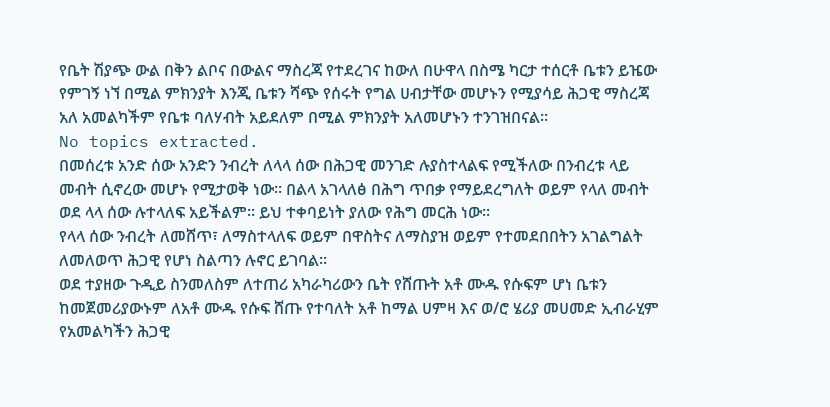የቤት ሽያጭ ውል በቅን ልቦና በውልና ማስረጃ የተደረገና ከውለ በሁዋላ በስሜ ካርታ ተሰርቶ ቤቱን ይዤው የምገኝ ነኘ በሚል ምክንያት እንጂ ቤቱን ሻጭ የሰሩት የግል ሀብታቸው መሆኑን የሚያሳይ ሕጋዊ ማስረጃ አለ አመልካችም የቤቱ ባለሃብት አይደለም በሚል ምክንያት አለመሆኑን ተንገዝበናል።
No topics extracted.
በመሰረቱ አንድ ሰው አንድን ንብረት ለላላ ሰው በሕጋዊ መንገድ ሉያስተላልፍ የሚችለው በንብረቱ ላይ መብት ሲኖረው መሆኑ የሚታወቅ ነው። በልላ አገላለፅ በሕግ ጥበቃ የማይደረግለት ወይም የላለ መብት ወደ ላላ ሰው ሉተላለፍ አይችልም። ይህ ተቀባይነት ያለው የሕግ መርሕ ነው።
የላላ ሰው ንብረት ለመሸጥ፣ ለማስተላለፍ ወይም በዋስትና ለማስያዝ ወይም የተመደበበትን አገልግልት ለመለወጥ ሕጋዊ የሆነ ስልጣን ሉኖር ይገባል።
ወደ ተያዘው ጉዲይ ስንመለስም ለተጠሪ አካራካሪውን ቤት የሸጡት አቶ ሙዱ የሱፍም ሆነ ቤቱን ከመጀመሪያውኑም ለአቶ ሙዱ የሱፍ ሸጡ የተባለት አቶ ከማል ሀምዛ እና ወ/ሮ ሄሪያ መሀመድ ኢብራሂም የአመልካችን ሕጋዊ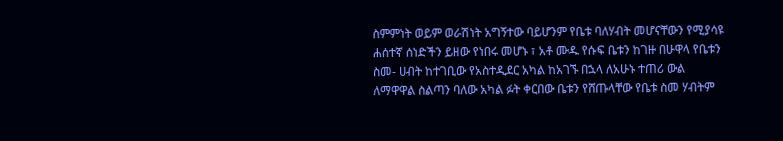ስምምነት ወይም ወራሽነት አግኝተው ባይሆንም የቤቱ ባለሃብት መሆናቸውን የሚያሳዩ ሐሰተኛ ሰነድችን ይዘው የነበሩ መሆኑ ፣ አቶ ሙዱ የሱፍ ቤቱን ከገዙ በሁዋላ የቤቱን ስመ- ሀብት ከተገቢው የአስተዲደር አካል ከአገኙ በኋላ ለአሁኑ ተጠሪ ውል ለማዋዋል ስልጣን ባለው አካል ፉት ቀርበው ቤቱን የሸጡላቸው የቤቱ ስመ ሃብትም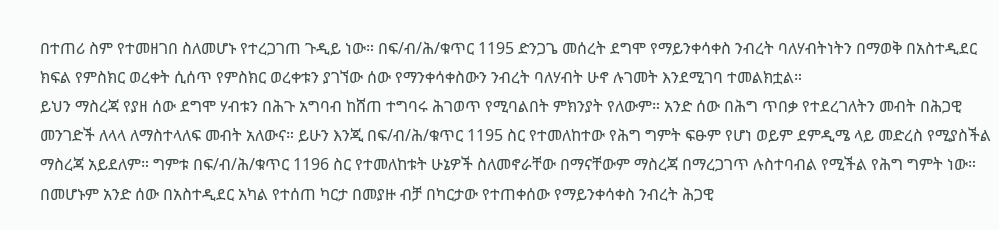በተጠሪ ስም የተመዘገበ ስለመሆኑ የተረጋገጠ ጉዲይ ነው። በፍ/ብ/ሕ/ቁጥር 1195 ድንጋጌ መሰረት ደግሞ የማይንቀሳቀስ ንብረት ባለሃብትነትን በማወቅ በአስተዲደር ክፍል የምስክር ወረቀት ሲሰጥ የምስክር ወረቀቱን ያገኘው ሰው የማንቀሳቀስውን ንብረት ባለሃብት ሁኖ ሉገመት እንደሚገባ ተመልክቷል።
ይህን ማስረጃ የያዘ ሰው ደግሞ ሃብቱን በሕጉ አግባብ ከሸጠ ተግባሩ ሕገወጥ የሚባልበት ምክንያት የለውም። አንድ ሰው በሕግ ጥበቃ የተደረገለትን መብት በሕጋዊ መንገድች ለላላ ለማስተላለፍ መብት አለውና። ይሁን እንጂ በፍ/ብ/ሕ/ቁጥር 1195 ስር የተመለከተው የሕግ ግምት ፍፁም የሆነ ወይም ደምዲሜ ላይ መድረስ የሚያስችል ማስረጃ አይደለም። ግምቱ በፍ/ብ/ሕ/ቁጥር 1196 ስር የተመለከቱት ሁኔዎች ስለመኖራቸው በማናቸውም ማስረጃ በማረጋገጥ ሉስተባብል የሚችል የሕግ ግምት ነው። በመሆኑም አንድ ሰው በአስተዲደር አካል የተሰጠ ካርታ በመያዙ ብቻ በካርታው የተጠቀሰው የማይንቀሳቀስ ንብረት ሕጋዊ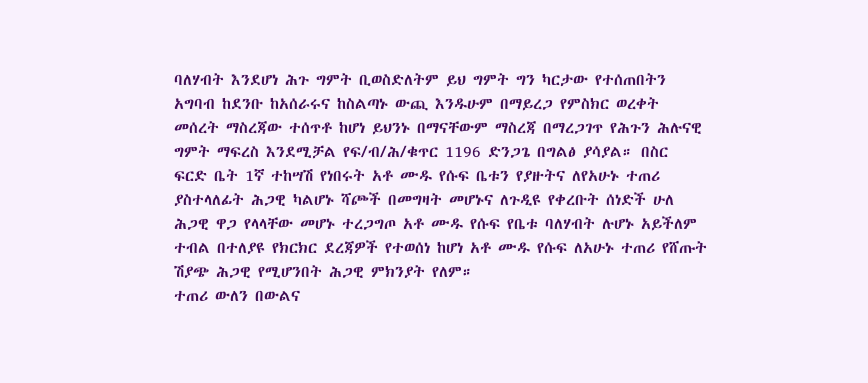ባለሃብት እንደሆነ ሕጉ ግምት ቢወስድለትም ይህ ግምት ግን ካርታው የተሰጠበትን አግባብ ከደንቡ ከአሰራሩና ከስልጣኑ ውጪ እንዱሁም በማይረጋ የምስክር ወረቀት መሰረት ማስረጃው ተሰጥቶ ከሆነ ይህንኑ በማናቸውም ማስረጃ በማረጋገጥ የሕጉን ሕሉናዊ ግምት ማፍረስ እንደሚቻል የፍ/ብ/ሕ/ቁጥር 1196 ድንጋጌ በግልፅ ያሳያል። በስር ፍርድ ቤት 1ኛ ተከሣሽ የነበሩት አቶ ሙዱ የሱፍ ቤቱን የያዙትና ለየአሁኑ ተጠሪ ያስተላለፊት ሕጋዊ ካልሆኑ ሻጮች በመግዛት መሆኑና ለጉዲዩ የቀረቡት ሰነድች ሁለ ሕጋዊ ዋጋ የላላቸው መሆኑ ተረጋግጦ አቶ ሙዱ የሱፍ የቤቱ ባለሃብት ሉሆኑ አይችለም ተብል በተለያዩ የክርክር ደረጃዎች የተወሰነ ከሆነ አቶ ሙዱ የሱፍ ለአሁኑ ተጠሪ የሸጡት ሽያጭ ሕጋዊ የሚሆንበት ሕጋዊ ምክንያት የለም።
ተጠሪ ውለን በውልና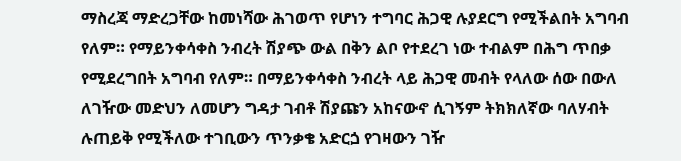ማስረጃ ማድረጋቸው ከመነሻው ሕገወጥ የሆነን ተግባር ሕጋዊ ሉያደርግ የሚችልበት አግባብ የለም። የማይንቀሳቀስ ንብረት ሽያጭ ውል በቅን ልቦ የተደረገ ነው ተብልም በሕግ ጥበቃ የሚደረግበት አግባብ የለም። በማይንቀሳቀስ ንብረት ላይ ሕጋዊ መብት የላለው ሰው በውለ ለገዥው መድህን ለመሆን ግዳታ ገብቶ ሽያጩን አከናውኖ ሲገኝም ትክክለኛው ባለሃብት ሉጠይቅ የሚችለው ተገቢውን ጥንቃቄ አድርጏ የገዛውን ገዥ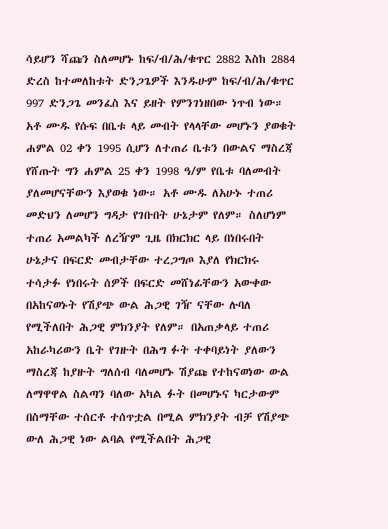ሳይሆን ሻጩን ስለመሆኑ ከፍ/ብ/ሕ/ቁጥር 2882 እስከ 2884 ድረስ ከተመለከቱት ድንጋጌዎች እንዱሁም ከፍ/ብ/ሕ/ቁጥር 997 ድንጋጌ መንፈስ እና ይዘት የምንገነዘበው ነጥብ ነው። አቶ ሙዱ የሱፍ በቤቱ ላይ መብት የላላቸው መሆኑን ያወቁት ሐምል 02 ቀን 1995 ሲሆን ለተጠሪ ቤቱን በውልና ማስረጃ የሸጡት ግን ሐምል 25 ቀን 1998 ዓ/ም የቤቱ ባለመብት ያለመሆናቸውን እያወቁ ነው። አቶ ሙዱ ለአሁኑ ተጠሪ መድህን ለመሆን ግዳታ የገቡበት ሁኔታም የለም። ስለሆነም ተጠሪ አመልካች ለረዥም ጊዜ በክርክር ላይ በነበሩበት ሁኔታና በፍርድ መብታቸው ተረጋግጦ እያለ የክርክሩ ተሳታፉ የነበሩት ሰዎች በፍርድ መሸነፊቸውን አውቀው በአከናወኑት የሽያጭ ውል ሕጋዊ ገዥ ናቸው ሉባለ የሚችለበት ሕጋዊ ምክንያት የለም። በአጠቃላይ ተጠሪ አከራካሪውን ቤት የገዙት በሕግ ፉት ተቀባይነት ያለውን ማስረጃ ከያዙት ግለሰብ ባለመሆኑ ሽያጩ የተከናወነው ውል ለማዋዋል ስልጣን ባለው አካል ፉት በመሆኑና ካርታውም በስማቸው ተሰርቶ ተሰጥቷል በሚል ምክንያት ብቻ የሽያጭ ውለ ሕጋዊ ነው ልባል የሚችልበት ሕጋዊ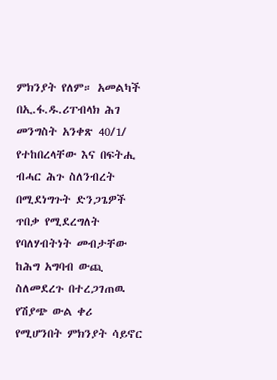ምክንያት የለም። አመልካች በኢ.ፋ.ዱ.ሪፐብላክ ሕገ መንግስት አንቀጽ 40/1/ የተከበረላቸው እና በፍትሒ ብሓር ሕጉ ስለንብረት በሚደነግጉት ድንጋጌዎች ጥበቃ የሚደረግለት የባለሃብትነት መብታቸው ከሕግ አግባብ ውጪ ስለመደረጉ በተረጋገጠዉ የሽያጭ ውል ቀሪ የሚሆንበት ምክንያት ሳይኖር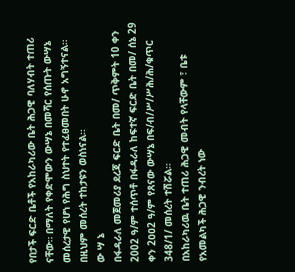የበታች ፍርድ ቤቶች የአከራካሪው ቤት ሕጋዊ ባለሃብት ተጠሪ ናቸው። በማለት የቀድሞውን ውሣኔ በመሻር የሰጡት ውሣኔ መሰረታዊ የሆነ የሕግ ስህተት የተፈፀመበት ሁኖ አግኝተናል። በዚህም መሰረት ተከታዩን ወስነናል።
ው ሣ ኔ
በፋዳራለ መጀመሪያ ደረጃ ፍርድ ቤት በመ/ ጥቅምት 10 ቀን 2002 ዓ/ም ተሰጥቶ በፋዳራለ ከፍተኛ ፍርድ ቤት በመ/ ሰኔ 29 ቀን 2ዐዐ2 ዓ/ም የጸናው ውሣኔ በፍ/ብ/ሥ/ሥሕ/ሕ/ቁጥር 348/1/ መሰረት ተሽሯል።
በአከራካሪዉ ቤት ተጠሪ ሕጋዊ መብት የላቸውም ፣ ቤቱ የአመልካች ሕጋዊ ንብረት ነው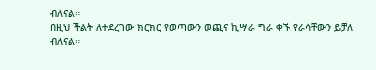ብለናል።
በዚህ ችልት ለተደረገው ክርክር የወጣውን ወጪና ኪሣራ ግራ ቀኙ የራሳቸውን ይቻለ ብለናል።